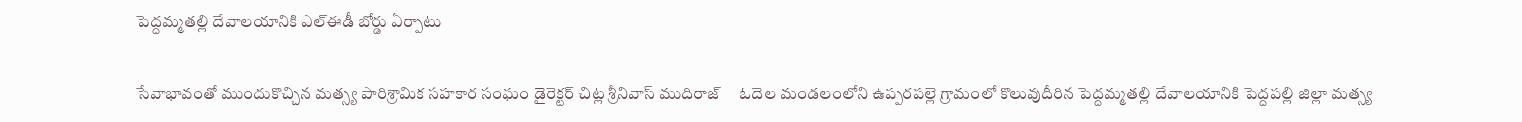పెద్దమ్మతల్లి దేవాలయానికి ఎల్‌ఈడీ బోర్డు ఏర్పాటు

సేవాభావంతో ముందుకొచ్చిన మత్స్య పారిశ్రామిక సహకార సంఘం డైరెక్టర్ చిట్ల శ్రీనివాస్ ముదిరాజ్     ఓదెల మండలంలోని ఉప్పరపల్లె గ్రామంలో కొలువుదీరిన పెద్దమ్మతల్లి దేవాలయానికి పెద్దపల్లి జిల్లా మత్స్య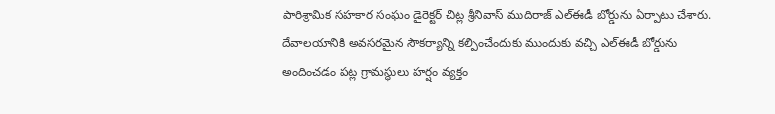పారిశ్రామిక సహకార సంఘం డైరెక్టర్ చిట్ల శ్రీనివాస్ ముదిరాజ్ ఎల్‌ఈడీ బోర్డును ఏర్పాటు చేశారు. దేవాలయానికి అవసరమైన సౌకర్యాన్ని కల్పించేందుకు ముందుకు వచ్చి ఎల్‌ఈడీ బోర్డును అందించడం పట్ల గ్రామస్థులు హర్షం వ్యక్తం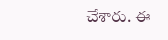చేశారు. ఈ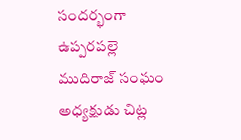సందర్భంగా ఉప్పరపల్లె ముదిరాజ్ సంఘం అధ్యక్షుడు చిట్ల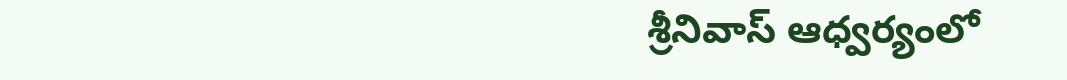శ్రీనివాస్ ఆధ్వర్యంలో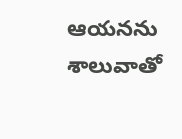ఆయనను శాలువాతో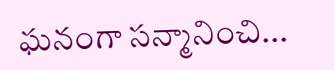ఘనంగా సన్మానించి...